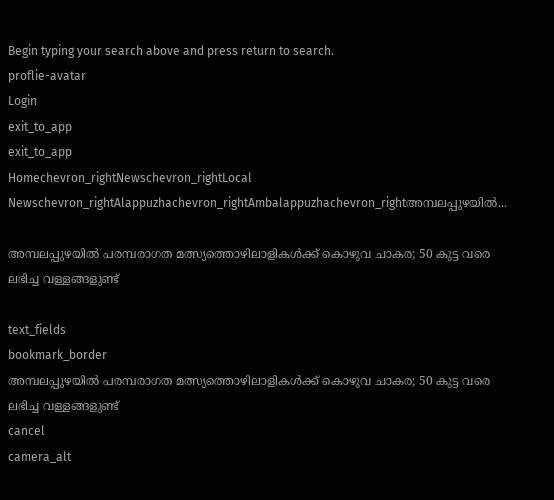Begin typing your search above and press return to search.
proflie-avatar
Login
exit_to_app
exit_to_app
Homechevron_rightNewschevron_rightLocal Newschevron_rightAlappuzhachevron_rightAmbalappuzhachevron_rightഅമ്പലപ്പുഴയിൽ...

അമ്പലപ്പുഴയിൽ പരമ്പരാഗത മത്സ്യത്തൊഴിലാളികള്‍ക്ക് കൊഴുവ ചാകര; 50 കുട്ട വരെ ലഭിച്ച വള്ളങ്ങളുണ്ട്

text_fields
bookmark_border
അമ്പലപ്പുഴയിൽ പരമ്പരാഗത മത്സ്യത്തൊഴിലാളികള്‍ക്ക് കൊഴുവ ചാകര; 50 കുട്ട വരെ ലഭിച്ച വള്ളങ്ങളുണ്ട്
cancel
camera_alt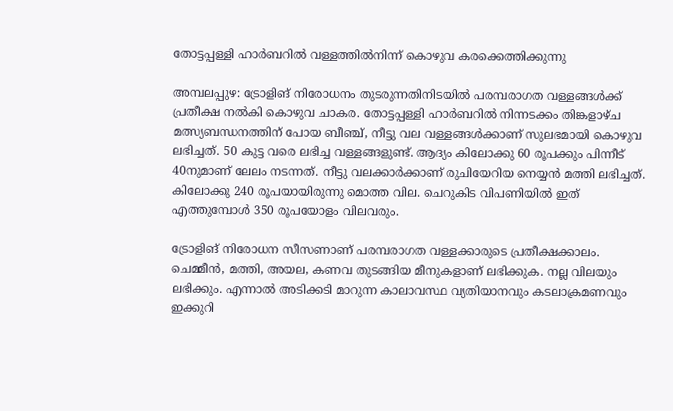തോട്ടപ്പള്ളി ഹാർബറിൽ വള്ളത്തിൽനിന്ന് കൊഴുവ കരക്കെത്തിക്കുന്നു

അമ്പലപ്പുഴ: ട്രോളിങ് നിരോധനം തുടരുന്നതിനിടയിൽ പരമ്പരാഗത വള്ളങ്ങൾക്ക് പ്രതീക്ഷ നൽകി കൊഴുവ ചാകര. തോട്ടപ്പള്ളി ഹാർബറിൽ നിന്നടക്കം തിങ്കളാഴ്ച മത്സ്യബന്ധനത്തിന് പോയ ബീഞ്ച്, നീട്ടു വല വള്ളങ്ങൾക്കാണ് സുലഭമായി കൊഴുവ ലഭിച്ചത്. 50 കുട്ട വരെ ലഭിച്ച വള്ളങ്ങളുണ്ട്. ആദ്യം കിലോക്കു 60 രൂപക്കും പിന്നീട് 40നുമാണ് ലേലം നടന്നത്. നീട്ടു വലക്കാർക്കാണ് രുചിയേറിയ നെയ്യൻ മത്തി ലഭിച്ചത്. കിലോക്കു 240 രൂപയായിരുന്നു മൊത്ത വില. ചെറുകിട വിപണിയിൽ ഇത് എത്തുമ്പോൾ 350 രൂപയോളം വിലവരും.

ട്രോളിങ് നിരോധന സീസണാണ് പരമ്പരാഗത വള്ളക്കാരുടെ പ്രതീക്ഷക്കാലം. ചെമ്മീൻ, മത്തി, അയല, കണവ തുടങ്ങിയ മീനുകളാണ് ലഭിക്കുക. നല്ല വിലയും ലഭിക്കും. എന്നാൽ അടിക്കടി മാറുന്ന കാലാവസ്ഥ വ്യതിയാനവും കടലാക്രമണവും ഇക്കുറി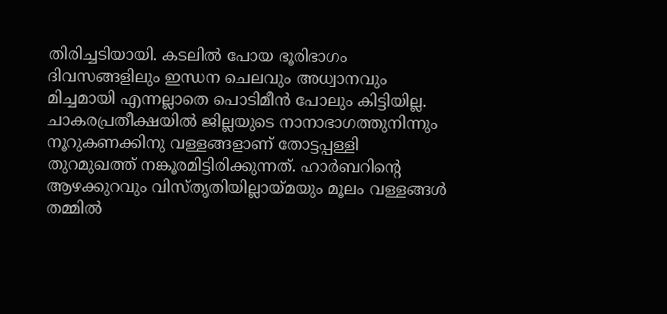തിരിച്ചടിയായി. കടലിൽ പോയ ഭൂരിഭാഗം ദിവസങ്ങളിലും ഇന്ധന ചെലവും അധ്വാനവും മിച്ചമായി എന്നല്ലാതെ പൊടിമീൻ പോലും കിട്ടിയില്ല. ചാകരപ്രതീക്ഷയിൽ ജില്ലയുടെ നാനാഭാഗത്തുനിന്നും നൂറുകണക്കിനു വള്ളങ്ങളാണ് തോട്ടപ്പള്ളി തുറമുഖത്ത് നങ്കൂരമിട്ടിരിക്കുന്നത്. ഹാർബറിന്റെ ആഴക്കുറവും വിസ്തൃതിയില്ലായ്മയും മൂലം വള്ളങ്ങൾ തമ്മിൽ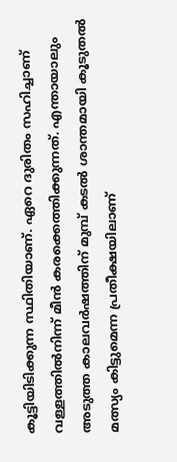കൂട്ടിയിടിക്കുന്ന സ്ഥിതിയാണ്. ഏറെ ദുരിതം സഹിച്ചാണ് വള്ളത്തിൽനിന്ന് മീൻ കരക്കെത്തിക്കുന്നത്. എന്തായാലും അടുത്ത കാലവർഷത്തിന് മുമ്പ് കടൽ ശാന്തമായി കൂടുതൽ മത്സ്യം കിട്ടുമെന്ന പ്രതീക്ഷയിലാണ്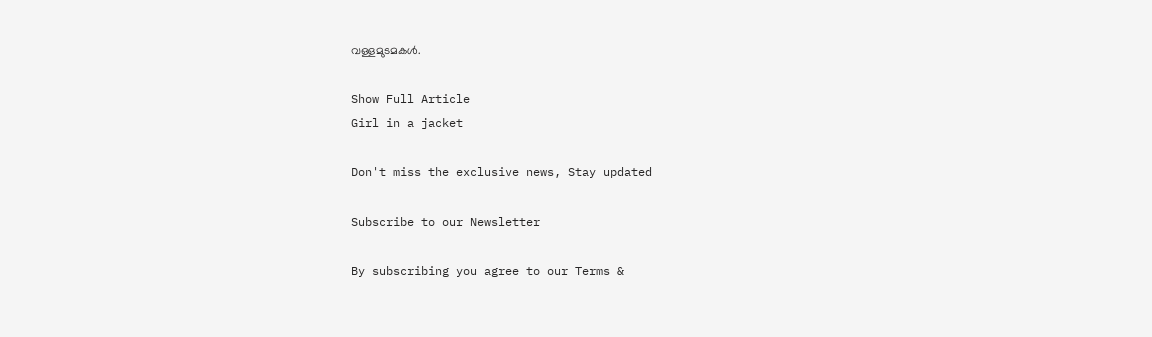വള്ളമുടമകൾ.

Show Full Article
Girl in a jacket

Don't miss the exclusive news, Stay updated

Subscribe to our Newsletter

By subscribing you agree to our Terms &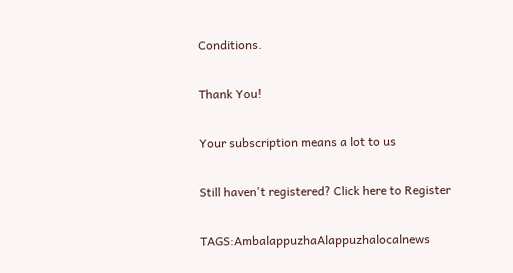Conditions.

Thank You!

Your subscription means a lot to us

Still haven't registered? Click here to Register

TAGS:AmbalappuzhaAlappuzhalocalnews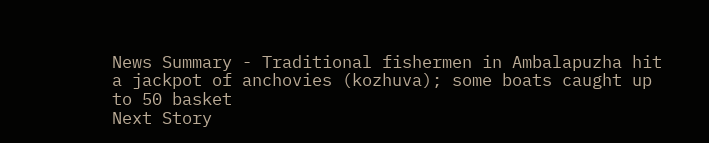News Summary - Traditional fishermen in Ambalapuzha hit a jackpot of anchovies (kozhuva); some boats caught up to 50 basket
Next Story